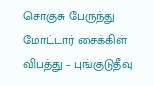சொகுசு பேருந்து மோட்டார் சைக்கிள் விபத்து – புங்குடுதீவு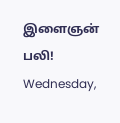இளைஞன் பலி!
Wednesday,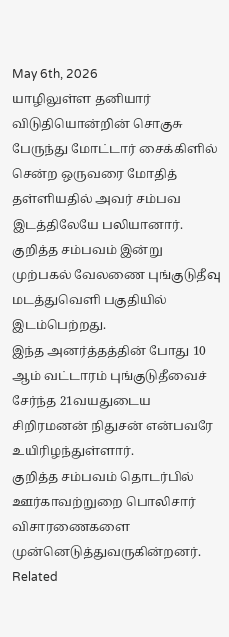May 6th, 2026
யாழிலுள்ள தனியார் விடுதியொன்றின் சொகுசு பேருந்து மோட்டார் சைக்கிளில் சென்ற ஒருவரை மோதித் தள்ளியதில் அவர் சம்பவ இடத்திலேயே பலியானார்.
குறித்த சம்பவம் இன்று முற்பகல் வேலணை புங்குடுதீவு மடத்துவெளி பகுதியில் இடம்பெற்றது.
இந்த அனர்த்தத்தின் போது 10 ஆம் வட்டாரம் புங்குடுதீவைச் சேர்ந்த 21வயதுடைய சிறிரமனன் நிதுசன் என்பவரே உயிரிழந்துள்ளார்.
குறித்த சம்பவம் தொடர்பில் ஊர்காவற்றுறை பொலிசார் விசாரணைகளை முன்னெடுத்துவருகின்றனர்.
Related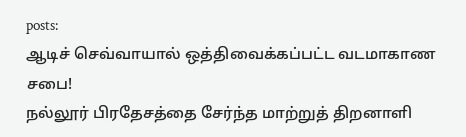posts:
ஆடிச் செவ்வாயால் ஒத்திவைக்கப்பட்ட வடமாகாண சபை!
நல்லூர் பிரதேசத்தை சேர்ந்த மாற்றுத் திறனாளி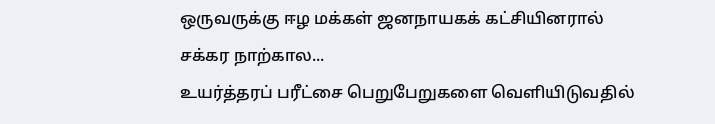ஒருவருக்கு ஈழ மக்கள் ஜனநாயகக் கட்சியினரால் சக்கர நாற்கால...
உயர்த்தரப் பரீட்சை பெறுபேறுகளை வெளியிடுவதில்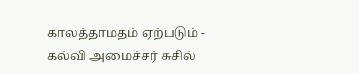காலத்தாமதம் ஏற்படும் - கல்வி அமைச்சர் சுசில்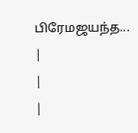பிரேமஜயந்த...
|
|
|